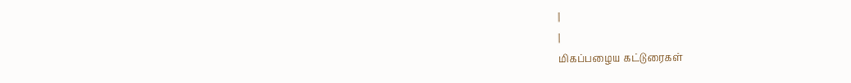|
|
மிகப்பழைய கட்டுரைகள்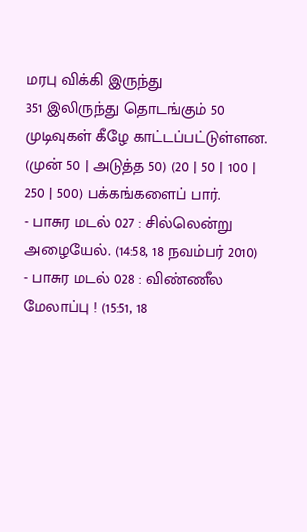மரபு விக்கி இருந்து
351 இலிருந்து தொடங்கும் 50 முடிவுகள் கீழே காட்டப்பட்டுள்ளன.
(முன் 50 | அடுத்த 50) (20 | 50 | 100 | 250 | 500) பக்கங்களைப் பார்.
- பாசுர மடல் 027 : சில்லென்று அழையேல். (14:58, 18 நவம்பர் 2010)
- பாசுர மடல் 028 : விண்ணீல மேலாப்பு ! (15:51, 18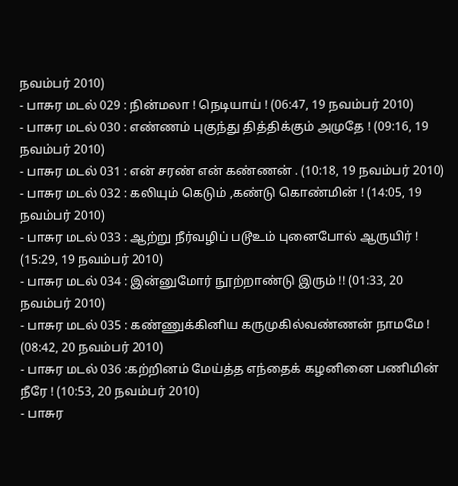நவம்பர் 2010)
- பாசுர மடல் 029 : நின்மலா ! நெடியாய் ! (06:47, 19 நவம்பர் 2010)
- பாசுர மடல் 030 : எண்ணம் புகுந்து தித்திக்கும் அமுதே ! (09:16, 19 நவம்பர் 2010)
- பாசுர மடல் 031 : என் சரண் என் கண்ணன் . (10:18, 19 நவம்பர் 2010)
- பாசுர மடல் 032 : கலியும் கெடும் ,கண்டு கொண்மின் ! (14:05, 19 நவம்பர் 2010)
- பாசுர மடல் 033 : ஆற்று நீர்வழிப் படூஉம் புனைபோல் ஆருயிர் ! (15:29, 19 நவம்பர் 2010)
- பாசுர மடல் 034 : இன்னுமோர் நூற்றாண்டு இரும் !! (01:33, 20 நவம்பர் 2010)
- பாசுர மடல் 035 : கண்ணுக்கினிய கருமுகில்வண்ணன் நாமமே ! (08:42, 20 நவம்பர் 2010)
- பாசுர மடல் 036 :கற்றினம் மேய்த்த எந்தைக் கழனினை பணிமின் நீரே ! (10:53, 20 நவம்பர் 2010)
- பாசுர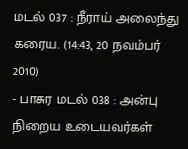மடல் 037 : நீராய் அலைந்து கரைய. (14:43, 20 நவம்பர் 2010)
- பாசுர மடல் 038 : அன்பு நிறைய உடையவர்கள்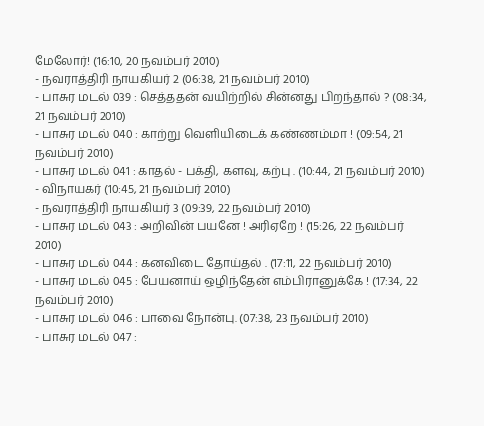மேலோர்! (16:10, 20 நவம்பர் 2010)
- நவராத்திரி நாயகியர் 2 (06:38, 21 நவம்பர் 2010)
- பாசுர மடல் 039 : செத்ததன் வயிற்றில் சின்னது பிறந்தால் ? (08:34, 21 நவம்பர் 2010)
- பாசுர மடல் 040 : காற்று வெளியிடைக் கண்ணம்மா ! (09:54, 21 நவம்பர் 2010)
- பாசுர மடல் 041 : காதல் - பக்தி, களவு, கற்பு . (10:44, 21 நவம்பர் 2010)
- விநாயகர் (10:45, 21 நவம்பர் 2010)
- நவராத்திரி நாயகியர் 3 (09:39, 22 நவம்பர் 2010)
- பாசுர மடல் 043 : அறிவின் பயனே ! அரிஏறே ! (15:26, 22 நவம்பர் 2010)
- பாசுர மடல் 044 : கனவிடை தோய்தல் . (17:11, 22 நவம்பர் 2010)
- பாசுர மடல் 045 : பேயனாய் ஒழிந்தேன் எம்பிரானுக்கே ! (17:34, 22 நவம்பர் 2010)
- பாசுர மடல் 046 : பாவை நோன்பு. (07:38, 23 நவம்பர் 2010)
- பாசுர மடல் 047 :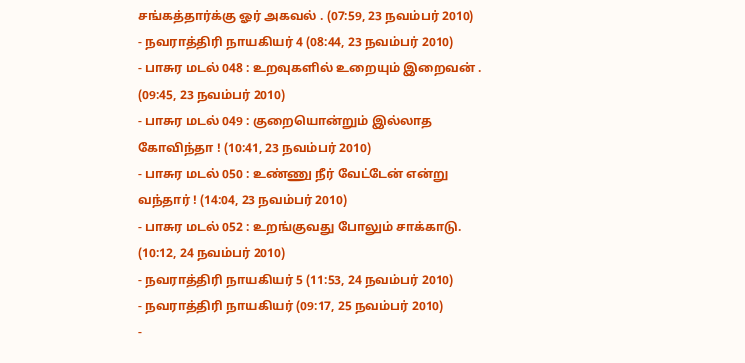சங்கத்தார்க்கு ஓர் அகவல் . (07:59, 23 நவம்பர் 2010)
- நவராத்திரி நாயகியர் 4 (08:44, 23 நவம்பர் 2010)
- பாசுர மடல் 048 : உறவுகளில் உறையும் இறைவன் . (09:45, 23 நவம்பர் 2010)
- பாசுர மடல் 049 : குறையொன்றும் இல்லாத கோவிந்தா ! (10:41, 23 நவம்பர் 2010)
- பாசுர மடல் 050 : உண்ணு நீர் வேட்டேன் என்று வந்தார் ! (14:04, 23 நவம்பர் 2010)
- பாசுர மடல் 052 : உறங்குவது போலும் சாக்காடு. (10:12, 24 நவம்பர் 2010)
- நவராத்திரி நாயகியர் 5 (11:53, 24 நவம்பர் 2010)
- நவராத்திரி நாயகியர் (09:17, 25 நவம்பர் 2010)
-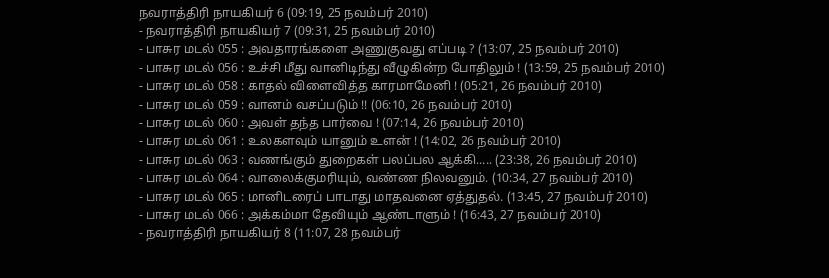நவராத்திரி நாயகியர் 6 (09:19, 25 நவம்பர் 2010)
- நவராத்திரி நாயகியர் 7 (09:31, 25 நவம்பர் 2010)
- பாசுர மடல் 055 : அவதாரங்களை அணுகுவது எப்படி ? (13:07, 25 நவம்பர் 2010)
- பாசுர மடல் 056 : உச்சி மீது வானிடிந்து வீழுகின்ற போதிலும் ! (13:59, 25 நவம்பர் 2010)
- பாசுர மடல் 058 : காதல் விளைவித்த காரமாமேனி ! (05:21, 26 நவம்பர் 2010)
- பாசுர மடல் 059 : வானம் வசப்படும் !! (06:10, 26 நவம்பர் 2010)
- பாசுர மடல் 060 : அவள் தந்த பார்வை ! (07:14, 26 நவம்பர் 2010)
- பாசுர மடல் 061 : உலகளவும் யானும் உளன் ! (14:02, 26 நவம்பர் 2010)
- பாசுர மடல் 063 : வணங்கும் துறைகள் பலப்பல ஆக்கி..... (23:38, 26 நவம்பர் 2010)
- பாசுர மடல் 064 : வாலைக்குமரியும், வண்ண நிலவனும். (10:34, 27 நவம்பர் 2010)
- பாசுர மடல் 065 : மானிடரைப் பாடாது மாதவனை ஏத்துதல். (13:45, 27 நவம்பர் 2010)
- பாசுர மடல் 066 : அக்கம்மா தேவியும் ஆண்டாளும் ! (16:43, 27 நவம்பர் 2010)
- நவராத்திரி நாயகியர் 8 (11:07, 28 நவம்பர்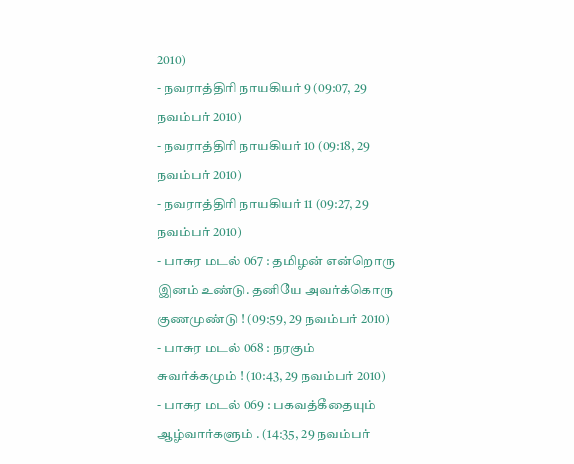2010)
- நவராத்திரி நாயகியர் 9 (09:07, 29 நவம்பர் 2010)
- நவராத்திரி நாயகியர் 10 (09:18, 29 நவம்பர் 2010)
- நவராத்திரி நாயகியர் 11 (09:27, 29 நவம்பர் 2010)
- பாசுர மடல் 067 : தமிழன் என்றொரு இனம் உண்டு. தனியே அவர்க்கொரு குணமுண்டு ! (09:59, 29 நவம்பர் 2010)
- பாசுர மடல் 068 : நரகும் சுவர்க்கமும் ! (10:43, 29 நவம்பர் 2010)
- பாசுர மடல் 069 : பகவத்கீதையும் ஆழ்வார்களும் . (14:35, 29 நவம்பர்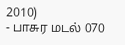2010)
- பாசுர மடல் 070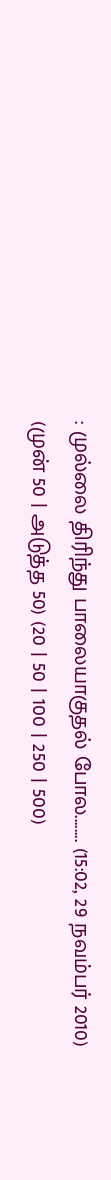: முல்லை திரிந்து பாலையாகுதல் போல........ (15:02, 29 நவம்பர் 2010)
(முன் 50 | அடுத்த 50) (20 | 50 | 100 | 250 | 500)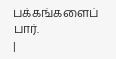பக்கங்களைப் பார்.
|